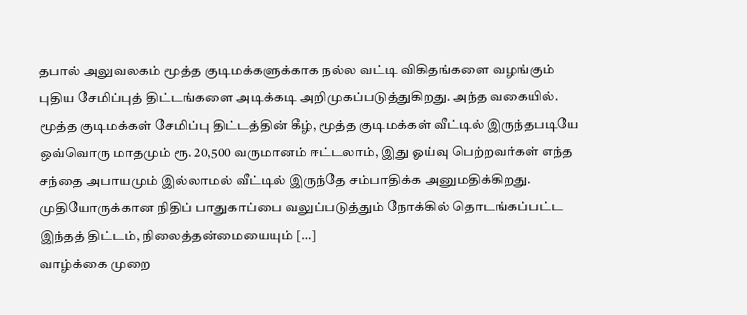தபால் அலுவலகம் மூத்த குடிமக்களுக்காக நல்ல வட்டி விகிதங்களை வழங்கும் புதிய சேமிப்புத் திட்டங்களை அடிக்கடி அறிமுகப்படுத்துகிறது. அந்த வகையில். மூத்த குடிமக்கள் சேமிப்பு திட்டத்தின் கீழ், மூத்த குடிமக்கள் வீட்டில் இருந்தபடியே ஒவ்வொரு மாதமும் ரூ. 20,500 வருமானம் ஈட்டலாம், இது ஓய்வு பெற்றவர்கள் எந்த சந்தை அபாயமும் இல்லாமல் வீட்டில் இருந்தே சம்பாதிக்க அனுமதிக்கிறது. முதியோருக்கான நிதிப் பாதுகாப்பை வலுப்படுத்தும் நோக்கில் தொடங்கப்பட்ட இந்தத் திட்டம், நிலைத்தன்மையையும் […]
வாழ்க்கை முறை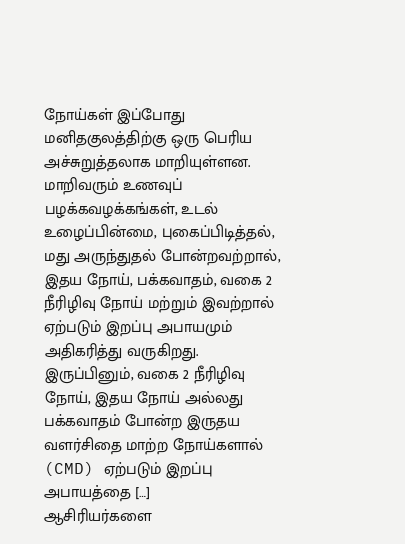நோய்கள் இப்போது மனிதகுலத்திற்கு ஒரு பெரிய அச்சுறுத்தலாக மாறியுள்ளன. மாறிவரும் உணவுப் பழக்கவழக்கங்கள், உடல் உழைப்பின்மை, புகைப்பிடித்தல், மது அருந்துதல் போன்றவற்றால், இதய நோய், பக்கவாதம், வகை 2 நீரிழிவு நோய் மற்றும் இவற்றால் ஏற்படும் இறப்பு அபாயமும் அதிகரித்து வருகிறது. இருப்பினும், வகை 2 நீரிழிவு நோய், இதய நோய் அல்லது பக்கவாதம் போன்ற இருதய வளர்சிதை மாற்ற நோய்களால் (CMD) ஏற்படும் இறப்பு அபாயத்தை […]
ஆசிரியர்களை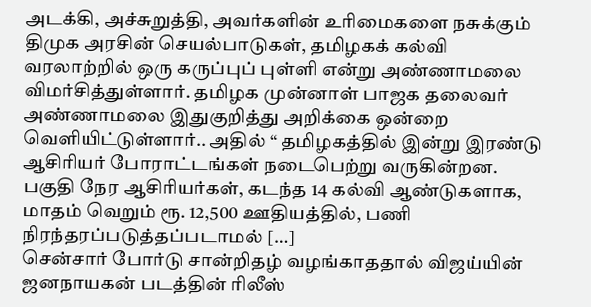அடக்கி, அச்சுறுத்தி, அவர்களின் உரிமைகளை நசுக்கும் திமுக அரசின் செயல்பாடுகள், தமிழகக் கல்வி வரலாற்றில் ஒரு கருப்புப் புள்ளி என்று அண்ணாமலை விமர்சித்துள்ளார். தமிழக முன்னாள் பாஜக தலைவர் அண்ணாமலை இதுகுறித்து அறிக்கை ஒன்றை வெளியிட்டுள்ளார்.. அதில் “ தமிழகத்தில் இன்று இரண்டு ஆசிரியர் போராட்டங்கள் நடைபெற்று வருகின்றன. பகுதி நேர ஆசிரியர்கள், கடந்த 14 கல்வி ஆண்டுகளாக, மாதம் வெறும் ரூ. 12,500 ஊதியத்தில், பணி நிரந்தரப்படுத்தப்படாமல் […]
சென்சார் போர்டு சான்றிதழ் வழங்காததால் விஜய்யின் ஜனநாயகன் படத்தின் ரிலீஸ்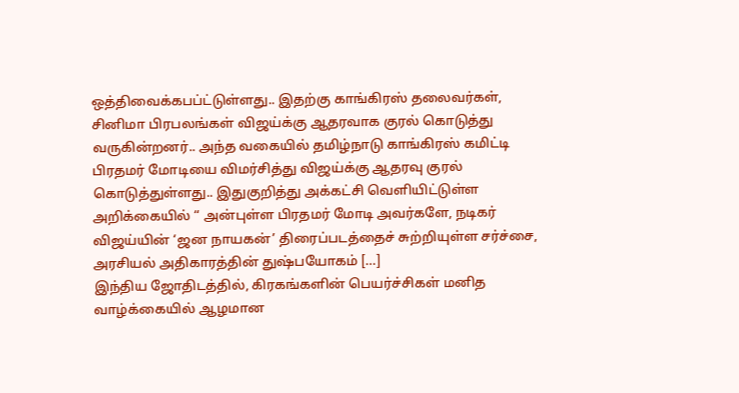ஒத்திவைக்கபப்ட்டுள்ளது.. இதற்கு காங்கிரஸ் தலைவர்கள், சினிமா பிரபலங்கள் விஜய்க்கு ஆதரவாக குரல் கொடுத்து வருகின்றனர்.. அந்த வகையில் தமிழ்நாடு காங்கிரஸ் கமிட்டி பிரதமர் மோடியை விமர்சித்து விஜய்க்கு ஆதரவு குரல் கொடுத்துள்ளது.. இதுகுறித்து அக்கட்சி வெளியிட்டுள்ள அறிக்கையில் “ அன்புள்ள பிரதமர் மோடி அவர்களே, நடிகர் விஜய்யின் ‘ஜன நாயகன்’ திரைப்படத்தைச் சுற்றியுள்ள சர்ச்சை, அரசியல் அதிகாரத்தின் துஷ்பயோகம் […]
இந்திய ஜோதிடத்தில், கிரகங்களின் பெயர்ச்சிகள் மனித வாழ்க்கையில் ஆழமான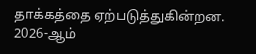தாக்கத்தை ஏற்படுத்துகின்றன. 2026-ஆம்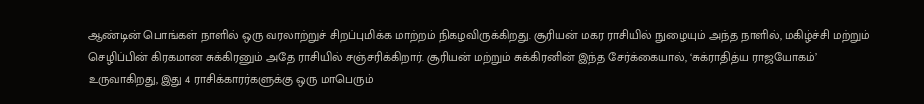ஆண்டின் பொங்கள் நாளில் ஒரு வரலாற்றுச் சிறப்புமிக்க மாற்றம் நிகழவிருக்கிறது. சூரியன் மகர ராசியில் நுழையும் அந்த நாளில், மகிழ்ச்சி மற்றும் செழிப்பின் கிரகமான சுக்கிரனும் அதே ராசியில் சஞ்சரிக்கிறார். சூரியன் மற்றும் சுக்கிரனின் இந்த சேர்க்கையால், ‘சுக்ராதித்ய ராஜயோகம்’ உருவாகிறது, இது 4 ராசிக்காரர்களுக்கு ஒரு மாபெரும்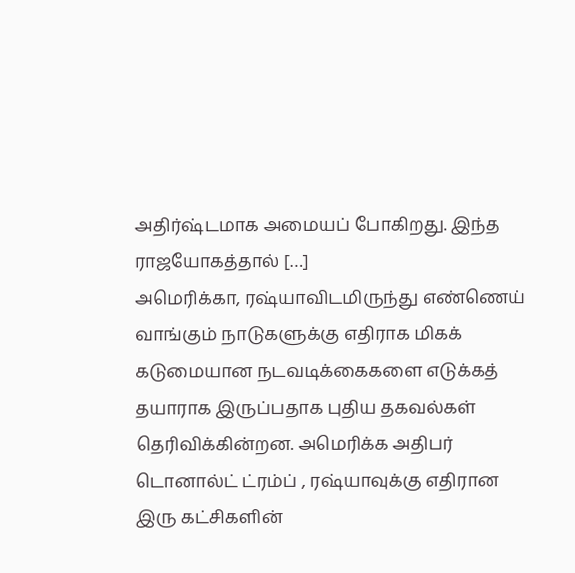அதிர்ஷ்டமாக அமையப் போகிறது. இந்த ராஜயோகத்தால் […]
அமெரிக்கா, ரஷ்யாவிடமிருந்து எண்ணெய் வாங்கும் நாடுகளுக்கு எதிராக மிகக் கடுமையான நடவடிக்கைகளை எடுக்கத் தயாராக இருப்பதாக புதிய தகவல்கள் தெரிவிக்கின்றன. அமெரிக்க அதிபர் டொனால்ட் ட்ரம்ப் , ரஷ்யாவுக்கு எதிரான இரு கட்சிகளின்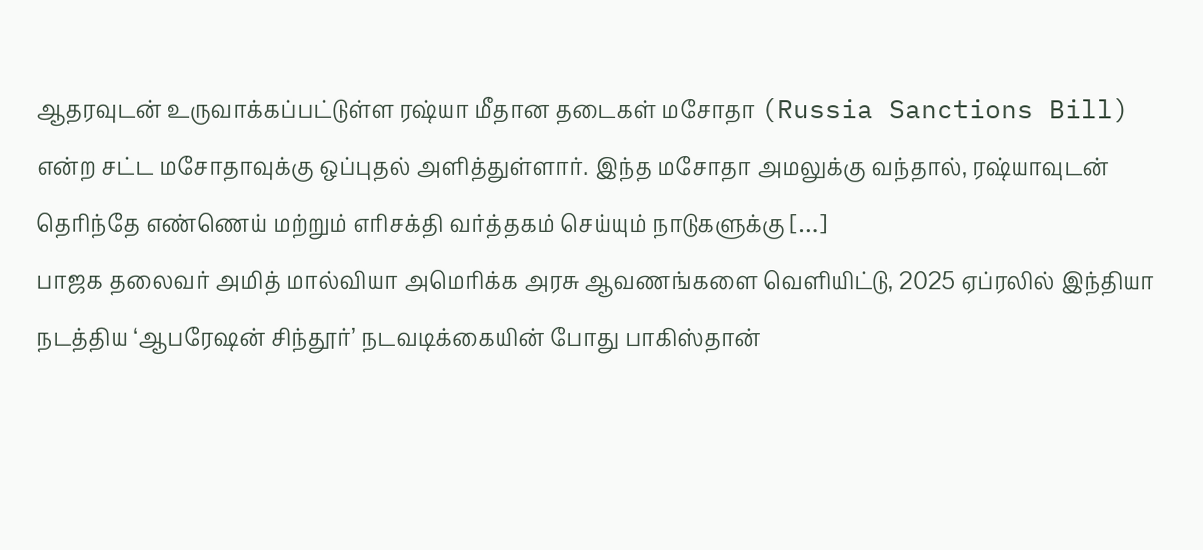ஆதரவுடன் உருவாக்கப்பட்டுள்ள ரஷ்யா மீதான தடைகள் மசோதா (Russia Sanctions Bill) என்ற சட்ட மசோதாவுக்கு ஒப்புதல் அளித்துள்ளார். இந்த மசோதா அமலுக்கு வந்தால், ரஷ்யாவுடன் தெரிந்தே எண்ணெய் மற்றும் எரிசக்தி வர்த்தகம் செய்யும் நாடுகளுக்கு […]
பாஜக தலைவர் அமித் மால்வியா அமெரிக்க அரசு ஆவணங்களை வெளியிட்டு, 2025 ஏப்ரலில் இந்தியா நடத்திய ‘ஆபரேஷன் சிந்தூர்’ நடவடிக்கையின் போது பாகிஸ்தான்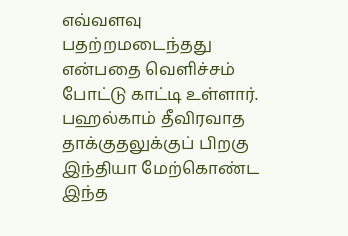எவ்வளவு பதற்றமடைந்தது என்பதை வெளிச்சம் போட்டு காட்டி உள்ளார். பஹல்காம் தீவிரவாத தாக்குதலுக்குப் பிறகு இந்தியா மேற்கொண்ட இந்த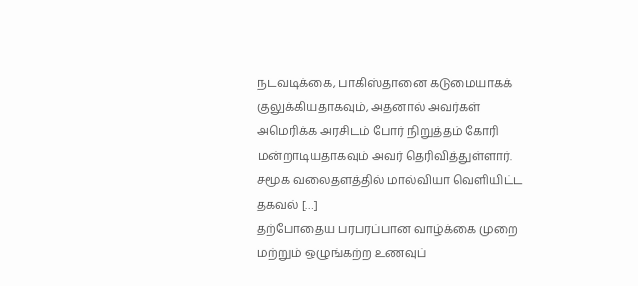நடவடிக்கை, பாகிஸ்தானை கடுமையாகக் குலுக்கியதாகவும், அதனால் அவர்கள் அமெரிக்க அரசிடம் போர் நிறுத்தம் கோரி மன்றாடியதாகவும் அவர் தெரிவித்துள்ளார். சமூக வலைதளத்தில் மால்வியா வெளியிட்ட தகவல் […]
தற்போதைய பரபரப்பான வாழ்க்கை முறை மற்றும் ஒழுங்கற்ற உணவுப்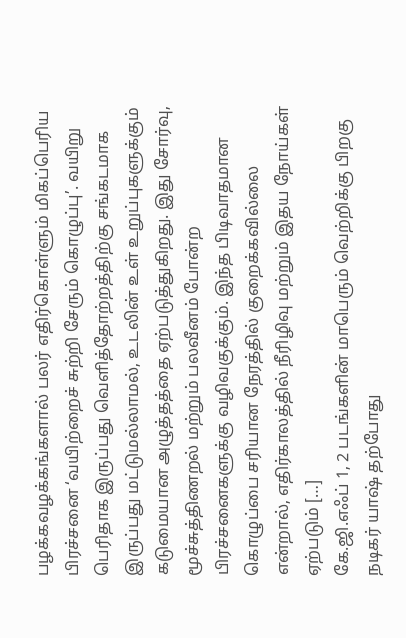பழக்கவழக்கங்களால் பலர் எதிர்கொள்ளும் மிகப்பெரிய பிரச்சனை ‘வயிற்றைச் சுற்றி சேரும் கொழுப்பு’. வயிறு பெரிதாக இருப்பது வெளித்தோற்றத்திற்கு சங்கடமாக இருப்பது மட்டுமல்லாமல், உடலின் உள் உறுப்புகளுக்கும் கடுமையான அழுத்தத்தை ஏற்படுத்துகிறது. இது சோர்வு, மூச்சுத்திணறல் மற்றும் பலவீனம் போன்ற பிரச்சனைகளுக்கு வழிவகுக்கும். இந்த பிடிவாதமான கொழுப்பை சரியான நேரத்தில் குறைக்கவில்லை என்றால், எதிர்காலத்தில் நீரிழிவு மற்றும் இதய நோய்கள் ஏற்படும் […]
கே.ஜி.எஃப் 1, 2 படங்களின் மாபெரும் வெற்றிக்கு பிறகு நடிகர் யாஷ் தற்போது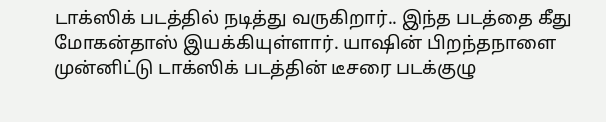டாக்ஸிக் படத்தில் நடித்து வருகிறார்.. இந்த படத்தை கீது மோகன்தாஸ் இயக்கியுள்ளார். யாஷின் பிறந்தநாளை முன்னிட்டு டாக்ஸிக் படத்தின் டீசரை படக்குழு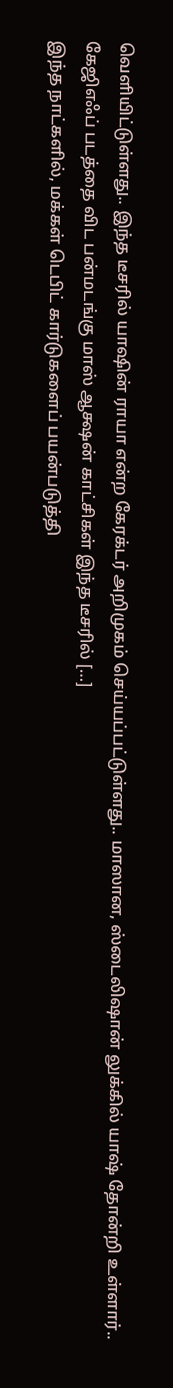வெளியிட்டுள்ளது.. இந்த டீசரில் யாஷின் ராயா என்ற கேரக்டர் அறிமுகம் செய்யப்பட்டுள்ளது.. மாஸான, ஸ்டைலிஷான் லுக்கில் யாஷ் தோன்றி உள்ளார்.. கேஜிஎஃப் படத்தை விட பன்மடங்கு மாஸ் ஆக்ஷன் காட்சிகள் இந்த டீசரில் […]
இந்த நாட்களில், மக்கள் டெபிட் கார்டுகளைப் பயன்படுத்தி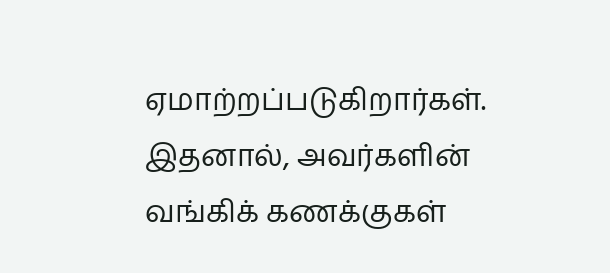ஏமாற்றப்படுகிறார்கள். இதனால், அவர்களின் வங்கிக் கணக்குகள்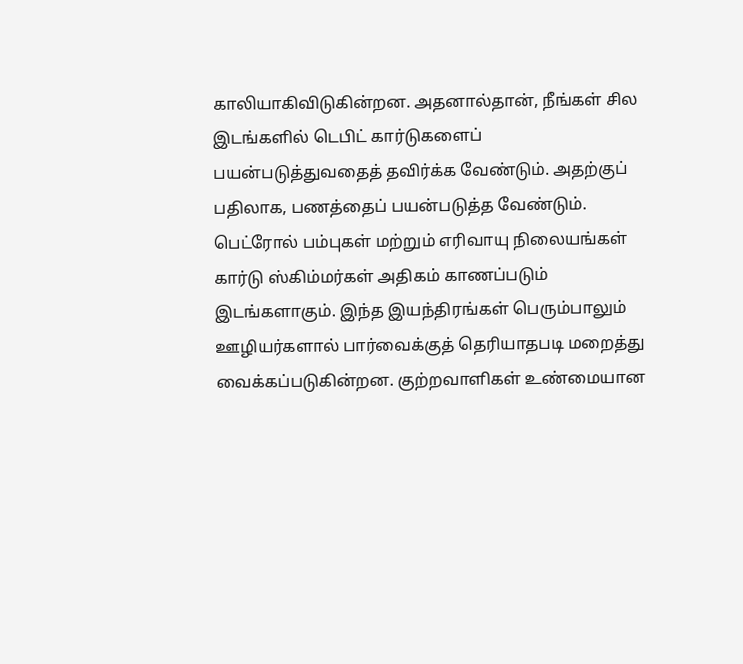காலியாகிவிடுகின்றன. அதனால்தான், நீங்கள் சில இடங்களில் டெபிட் கார்டுகளைப் பயன்படுத்துவதைத் தவிர்க்க வேண்டும். அதற்குப் பதிலாக, பணத்தைப் பயன்படுத்த வேண்டும். பெட்ரோல் பம்புகள் மற்றும் எரிவாயு நிலையங்கள் கார்டு ஸ்கிம்மர்கள் அதிகம் காணப்படும் இடங்களாகும். இந்த இயந்திரங்கள் பெரும்பாலும் ஊழியர்களால் பார்வைக்குத் தெரியாதபடி மறைத்து வைக்கப்படுகின்றன. குற்றவாளிகள் உண்மையான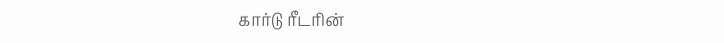கார்டு ரீடரின்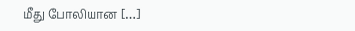மீது போலியான […]